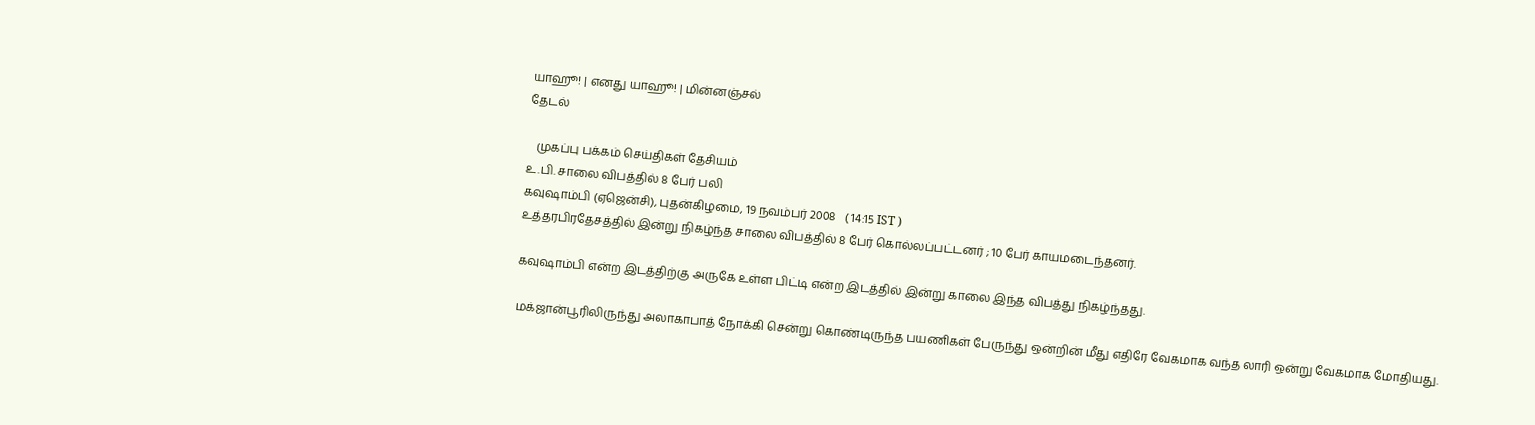யாஹூ! | எனது யாஹூ! | மின்னஞ்சல்
தேடல்

   முகப்பு பக்கம் செய்திகள் தேசியம்
உ.பி. சாலை விபத்தில் 8 பேர் பலி
கவுஷாம்பி (ஏஜென்சி), புதன்கிழமை, 19 நவம்பர் 2008   ( 14:15 IST )
உத்தரபிரதேசத்தில் இன்று நிகழ்ந்த சாலை விபத்தில் 8 பேர் கொல்லப்பட்டனர் ; 10 பேர் காயமடைந்தனர்.

கவுஷாம்பி என்ற இடத்திற்கு அருகே உள்ள பிட்டி என்ற இடத்தில் இன்று காலை இந்த விபத்து நிகழ்ந்தது.

மக்ஜான்பூரிலிருந்து அலாகாபாத் நோக்கி சென்று கொண்டிருந்த பயணிகள் பேருந்து ஒன்றின் மீது எதிரே வேகமாக வந்த லாரி ஒன்று வேகமாக மோதியது.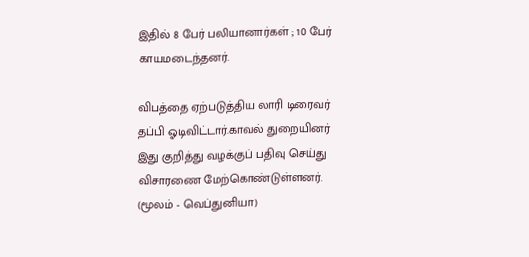இதில் 8 பேர் பலியானார்கள் ; 10 பேர் காயமடைந்தனர்.

விபத்தை ஏற்படுத்திய லாரி டிரைவர் தப்பி ஓடிவிட்டார்.காவல் துறையினர் இது குறித்து வழக்குப் பதிவு செய்து விசாரணை மேற்கொண்டுள்ளனர்.
(மூலம் - வெப்துனியா)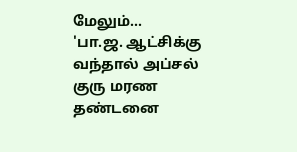மேலும்...
'பா.ஜ. ஆட்சிக்கு வந்தால் அப்சல் குரு மரண தண்டனை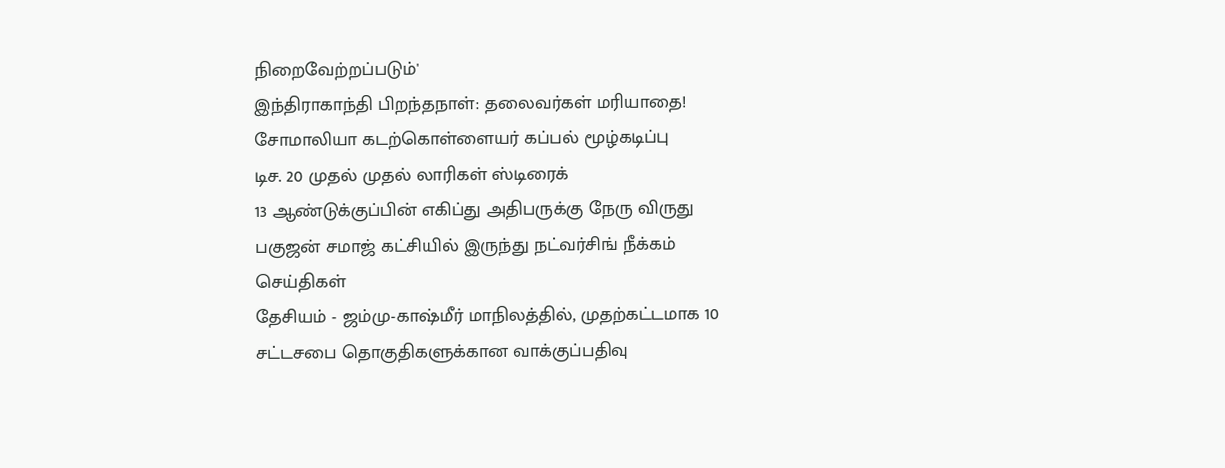நிறைவேற்றப்படும்'
இந்திராகாந்தி பிறந்தநாள்: தலைவர்கள் மரியாதை!
சோமாலியா கடற்கொள்ளையர் கப்பல் மூழ்கடிப்பு
டிச. 20 முதல் முதல் லாரிகள் ஸ்டிரைக்
13 ஆண்டுக்குப்பின் எகிப்து அதிபருக்கு நேரு விருது
பகுஜன் சமாஜ் கட்சியில் இருந்து நட்வர்சிங் நீக்கம்
செய்திகள்
தேசியம் - ஜம்மு-காஷ்மீர் மாநிலத்தில், முதற்கட்டமாக 10 சட்டசபை தொகுதிகளுக்கான வாக்குப்பதிவு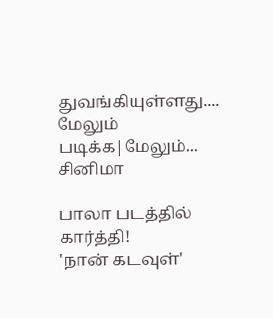துவங்கியுள்ளது....
மேலும் படிக்க|மேலும்...
சினிமா

பாலா படத்தில் கார்த்தி!
'நான் கடவுள்'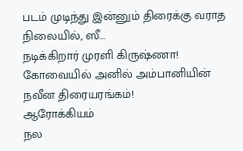படம் முடிந்து இன்னும் திரைக்கு வராத நிலையில், ஸீ...
நடிக்கிறார் முரளி கிருஷ்ணா!
கோவையில் அனில் அம்பானியின் நவீன திரையரங்கம்!
ஆரோக்கியம்
நல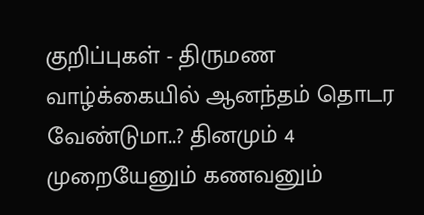குறிப்புகள் - திருமண வாழ்க்கையில் ஆனந்தம் தொடர வேண்டுமா..? தினமும் 4 முறையேனும் கணவனும்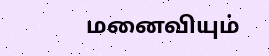மனைவியும்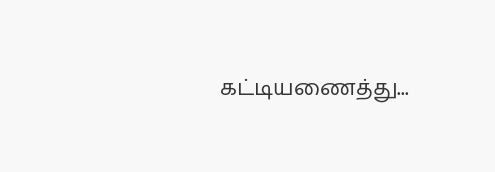கட்டியணைத்து...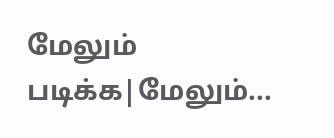மேலும் படிக்க|மேலும்...